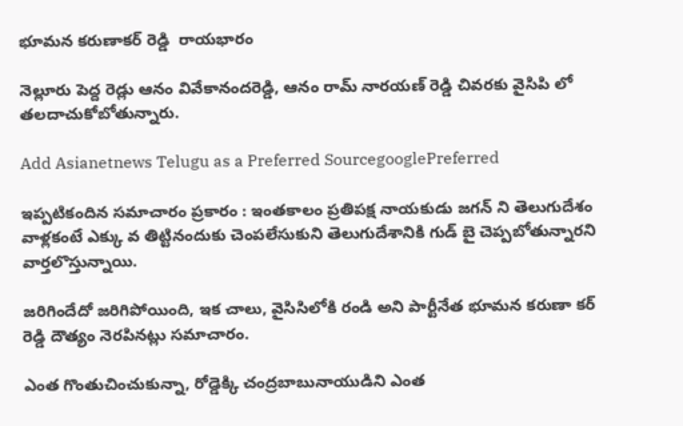భూమన కరుణాకర్ రెడ్డి  రాయభారం

నెల్లూరు పెద్ద రెడ్లు ఆనం వివేకానందరెడ్డి, ఆనం రామ్ నారయణ్ రెడ్డి చివరకు వైసిపి లో తలదాచుకోబోతున్నారు.

Add Asianetnews Telugu as a Preferred SourcegooglePreferred

ఇప్పటికందిన సమాచారం ప్రకారం : ఇంతకాలం ప్రతిపక్ష నాయకుడు జగన్ ని తెలుగుదేశం వాళ్లకంటే ఎక్కు వ తిట్టినందుకు చెంపలేసుకుని తెలుగుదేశానికి గుడ్ బై చెప్పబోతున్నారని వార్తలొస్తున్నాయి.

జరిగిందేదో జరిగిపోయింది, ఇక చాలు, వైసిసిలోకి రండి అని పార్టీనేత భూమన కరుణా కర్ రెడ్డి దౌత్యం నెరపినట్లు సమాచారం.

ఎంత గొంతుచించుకున్నా, రోడ్డెక్కి చంద్రబాబునాయుడిని ఎంత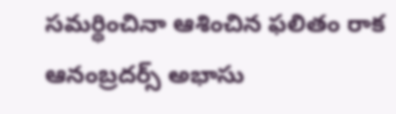సమర్థించినా ఆశించిన ఫలితం రాక ఆనంబ్రదర్స్ అభాసు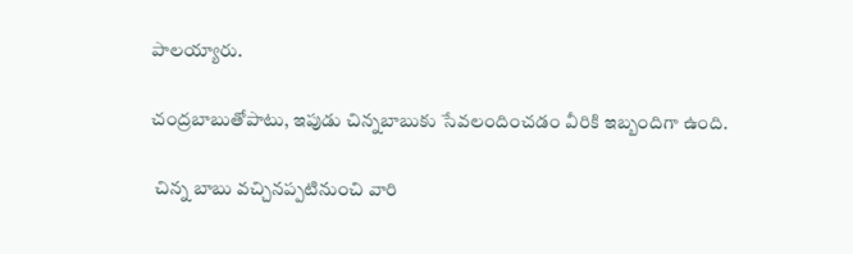పాలయ్యారు.

చంద్రబాబుతోపాటు, ఇపుడు చిన్నబాబుకు సేవలందించడం వీరికి ఇబ్బందిగా ఉంది.

 చిన్న బాబు వచ్చినప్పటినుంచి వారి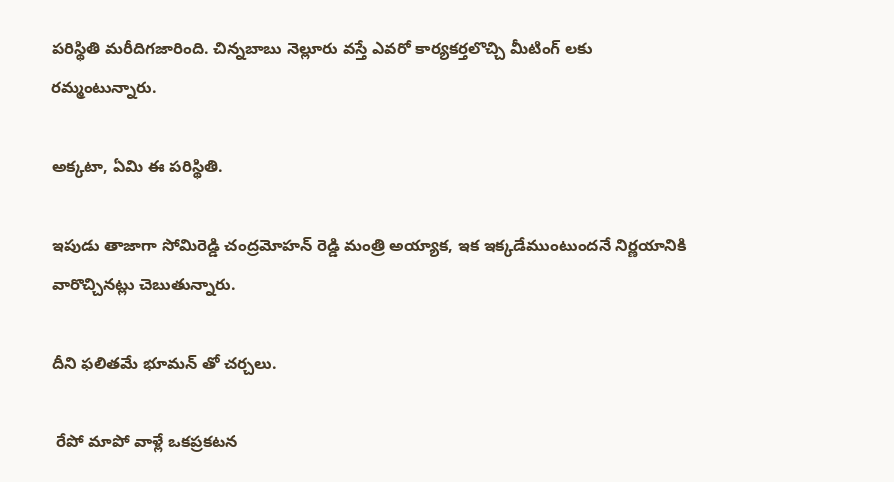పరిస్థితి మరీదిగజారింది. చిన్నబాబు నెల్లూరు వస్తే ఎవరో కార్యకర్తలొచ్చి మీటింగ్ లకు రమ్మంటున్నారు.

అక్కటా, ఏమి ఈ పరిస్థితి.

ఇపుడు తాజాగా సోమిరెడ్డి చంద్రమోహన్ రెడ్డి మంత్రి అయ్యాక, ఇక ఇక్కడేముంటుందనే నిర్ణయానికి వారొచ్చినట్లు చెబుతున్నారు.

దీని ఫలితమే భూమన్ తో చర్చలు.

 రేపో మాపో వాళ్లే ఒకప్రకటన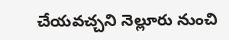చేయవచ్చని నెల్లూరు నుంచి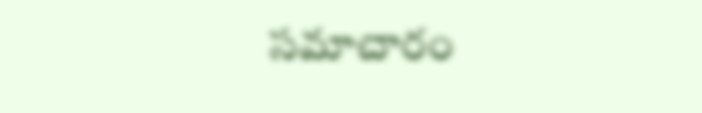సమాచారం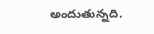అందుతున్నది.